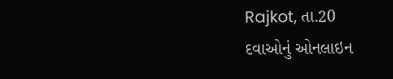Rajkot, તા.20
દવાઓનું ઓનલાઇન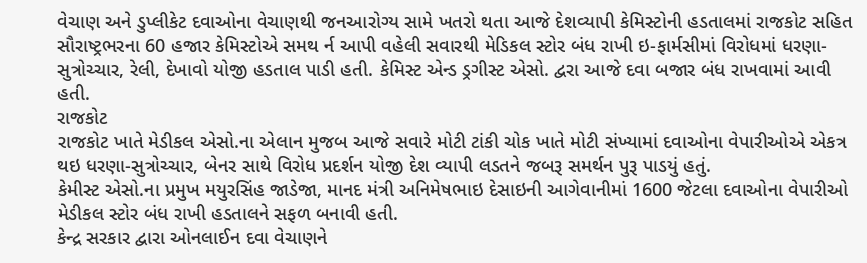વેચાણ અને ડુપ્લીકેટ દવાઓના વેચાણથી જનઆરોગ્ય સામે ખતરો થતા આજે દેશવ્યાપી કેમિસ્ટોની હડતાલમાં રાજકોટ સહિત સૌરાષ્ટ્રભરના 60 હજાર કેમિસ્ટોએ સમથ ર્ન આપી વહેલી સવારથી મેડિકલ સ્ટોર બંધ રાખી ઇ-ફાર્મસીમાં વિરોધમાં ધરણા-સુત્રોચ્ચાર, રેલી, દેખાવો યોજી હડતાલ પાડી હતી. કેમિસ્ટ એન્ડ ડ્રગીસ્ટ એસો. દ્વરા આજે દવા બજાર બંધ રાખવામાં આવી હતી.
રાજકોટ
રાજકોટ ખાતે મેડીકલ એસો.ના એલાન મુજબ આજે સવારે મોટી ટાંકી ચોક ખાતે મોટી સંખ્યામાં દવાઓના વેપારીઓએ એકત્ર થઇ ધરણા-સુત્રોચ્ચાર, બેનર સાથે વિરોધ પ્રદર્શન યોજી દેશ વ્યાપી લડતને જબરૂ સમર્થન પુરૂ પાડયું હતું.
કેમીસ્ટ એસો.ના પ્રમુખ મયુરસિંહ જાડેજા, માનદ મંત્રી અનિમેષભાઇ દેસાઇની આગેવાનીમાં 1600 જેટલા દવાઓના વેપારીઓ મેડીકલ સ્ટોર બંધ રાખી હડતાલને સફળ બનાવી હતી.
કેન્દ્ર સરકાર દ્વારા ઓનલાઈન દવા વેચાણને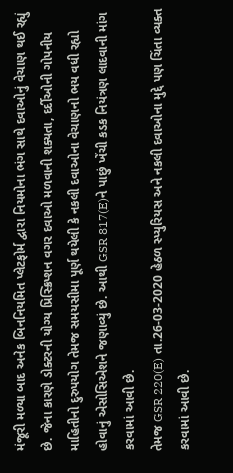મંજૂરી મળ્યા બાદ અનેક બિનનિયમિત પ્લેટફોર્મ દ્વારા નિયમોના ભંગ સાથે દવાઓનું વેચાણ થઈ રહ્યું છે. જેના કારણે ડોક્ટરની યોગ્ય પ્રિસ્ક્રિપ્શન વગર દવાઓ મળવાની શક્યતા, દર્દીઓની ગોપનીય માહિતીનો દુરુપયોગ તેમજ સમયસીમા પૂર્ણ થયેલી કે નકલી દવાઓના વેચાણનો ભય વધી રહ્યો હોવાનું એસોસિએશને જણાવ્યું છે. આથી GSR 817(E)ને પાછું ખેંચી કડક નિયંત્રણ લાદવાની માંગ કરવામાં આવી છે.
તેમજ GSR 220(E) તા.26-03-2020 હેઠળ સ્પ્યુરિયસ અને નકલી દવાઓના મુદ્દે પણ ચિંતા વ્યક્ત કરવામાં આવી છે.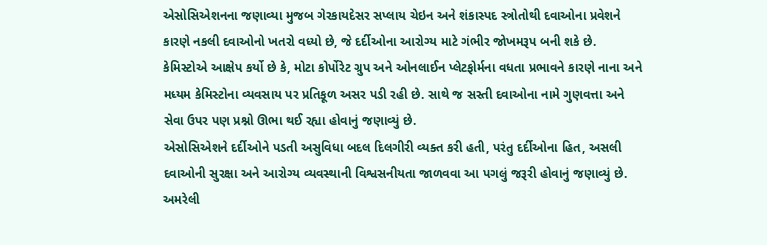એસોસિએશનના જણાવ્યા મુજબ ગેરકાયદેસર સપ્લાય ચેઇન અને શંકાસ્પદ સ્ત્રોતોથી દવાઓના પ્રવેશને કારણે નકલી દવાઓનો ખતરો વધ્યો છે, જે દર્દીઓના આરોગ્ય માટે ગંભીર જોખમરૂપ બની શકે છે.
કેમિસ્ટોએ આક્ષેપ કર્યો છે કે, મોટા કોર્પોરેટ ગ્રુપ અને ઓનલાઈન પ્લેટફોર્મના વધતા પ્રભાવને કારણે નાના અને મધ્યમ કેમિસ્ટોના વ્યવસાય પર પ્રતિકૂળ અસર પડી રહી છે. સાથે જ સસ્તી દવાઓના નામે ગુણવત્તા અને સેવા ઉપર પણ પ્રશ્નો ઊભા થઈ રહ્યા હોવાનું જણાવ્યું છે.
એસોસિએશને દર્દીઓને પડતી અસુવિધા બદલ દિલગીરી વ્યક્ત કરી હતી, પરંતુ દર્દીઓના હિત, અસલી દવાઓની સુરક્ષા અને આરોગ્ય વ્યવસ્થાની વિશ્વસનીયતા જાળવવા આ પગલું જરૂરી હોવાનું જણાવ્યું છે.
અમરેલી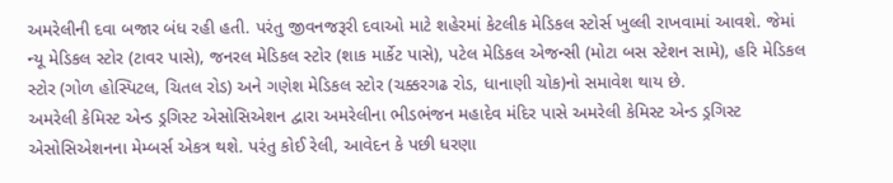અમરેલીની દવા બજાર બંધ રહી હતી. પરંતુ જીવનજરૂરી દવાઓ માટે શહેરમાં કેટલીક મેડિકલ સ્ટોર્સ ખુલ્લી રાખવામાં આવશે. જેમાં ન્યૂ મેડિકલ સ્ટોર (ટાવર પાસે), જનરલ મેડિકલ સ્ટોર (શાક માર્કેટ પાસે), પટેલ મેડિકલ એજન્સી (મોટા બસ સ્ટેશન સામે), હરિ મેડિકલ સ્ટોર (ગોળ હોસ્પિટલ, ચિતલ રોડ) અને ગણેશ મેડિકલ સ્ટોર (ચક્કરગઢ રોડ, ધાનાણી ચોક)નો સમાવેશ થાય છે.
અમરેલી કેમિસ્ટ એન્ડ ડ્રગિસ્ટ એસોસિએશન દ્વારા અમરેલીના ભીડભંજન મહાદેવ મંદિર પાસે અમરેલી કેમિસ્ટ એન્ડ ડ્રગિસ્ટ એસોસિએશનના મેમ્બર્સ એકત્ર થશે. પરંતુ કોઈ રેલી, આવેદન કે પછી ધરણા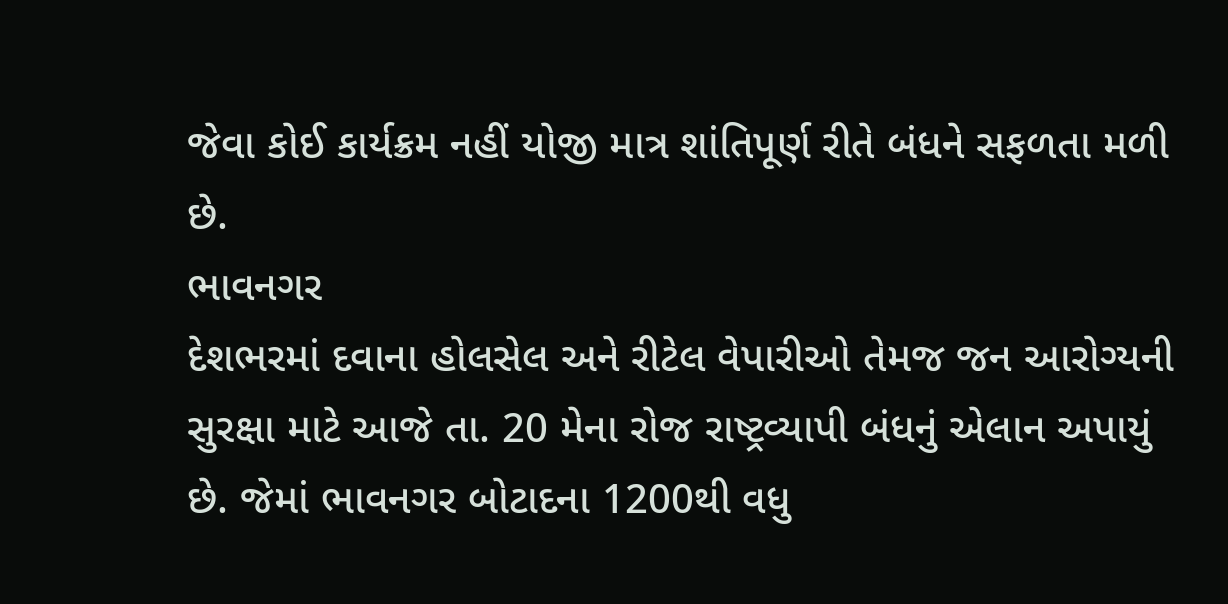જેવા કોઈ કાર્યક્રમ નહીં યોજી માત્ર શાંતિપૂર્ણ રીતે બંધને સફળતા મળી છે.
ભાવનગર
દેશભરમાં દવાના હોલસેલ અને રીટેલ વેપારીઓ તેમજ જન આરોગ્યની સુરક્ષા માટે આજે તા. 20 મેના રોજ રાષ્ટ્રવ્યાપી બંધનું એલાન અપાયું છે. જેમાં ભાવનગર બોટાદના 1200થી વધુ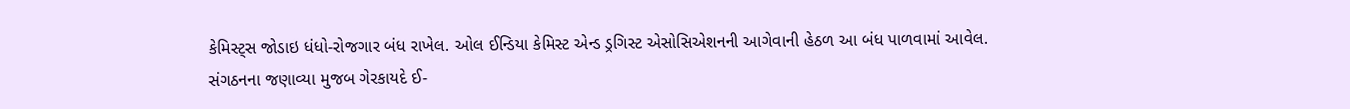કેમિસ્ટ્સ જોડાઇ ધંધો-રોજગાર બંધ રાખેલ. ઓલ ઈન્ડિયા કેમિસ્ટ એન્ડ ડ્રગિસ્ટ એસોસિએશનની આગેવાની હેઠળ આ બંધ પાળવામાં આવેલ.
સંગઠનના જણાવ્યા મુજબ ગેરકાયદે ઈ-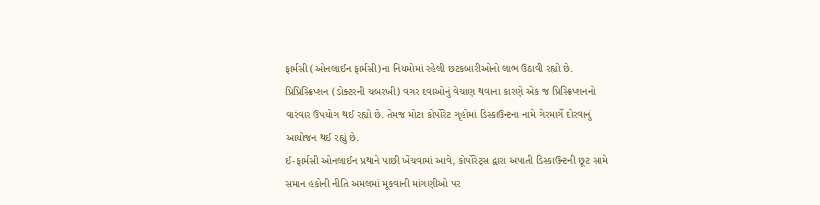ફાર્મસી (ઓનલાઈન ફાર્મસી)ના નિયમોમાં રહેલી છટકબારીઓનો લાભ ઉઠાવી રહ્યો છે. પ્રિપ્રિસ્ક્રિપ્શન (ડોક્ટરની ચબરખી) વગર દવાઓનું વેચાણ થવાના કારણે એક જ પ્રિસ્ક્રિપ્શનનો વારંવાર ઉપયોગ થઈ રહ્યો છે. તેમજ મોટા કોર્પોરેટ ગૃહોમાં ડિસ્કાઉન્ટના નામે ગેરમાર્ગે દોરવાનું આયોજન થઈ રહ્યું છે.
ઈ-ફાર્મસી ઓનલાઈન પ્રથાને પાછી ખેંચવામાં આવે, કોર્પોરેટ્સ દ્વારા અપાતી ડિસ્કાઉન્ટની છૂટ સામે સમાન હકોની નીતિ અમલમાં મૂકવાની માંગણીઓ પર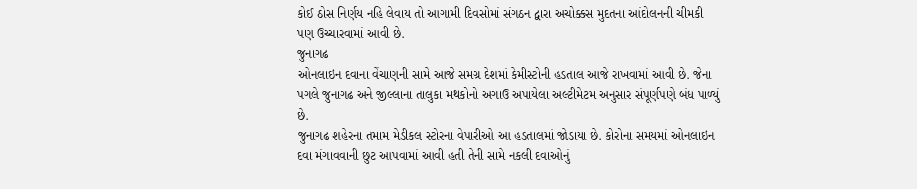કોઈ ઠોસ નિર્ણય નહિ લેવાય તો આગામી દિવસોમાં સંગઠન દ્વારા અચોક્કસ મુદતના આંદોલનની ચીમકી પણ ઉચ્ચારવામાં આવી છે.
જુનાગઢ
ઓનલાઇન દવાના વેંચાણની સામે આજે સમગ્ર દેશમાં કેમીસ્ટોની હડતાલ આજે રાખવામાં આવી છે. જેના પગલે જુનાગઢ અને જીલ્લાના તાલુકા મથકોનો અગાઉ અપાયેલા અલ્ટીમેટમ અનુસાર સંપૂર્ણપણે બંધ પાળ્યું છે.
જુનાગઢ શહેરના તમામ મેડીકલ સ્ટોરના વેપારીઓ આ હડતાલમાં જોડાયા છે. કોરોના સમયમાં ઓનલાઇન દવા મંગાવવાની છુટ આપવામાં આવી હતી તેની સામે નકલી દવાઓનું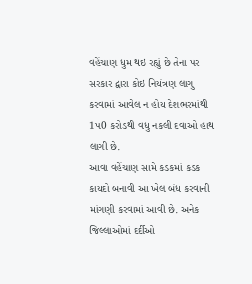વહેંચાણ ધુમ થઇ રહ્યું છે તેના પર સરકાર દ્વારા કોઇ નિયંત્રણ લાગુ કરવામાં આવેલ ન હોય દેશભરમાંથી 1પ0 કરોડથી વધુ નકલી દવાઓ હાથ લાગી છે.
આવા વહેંચાણ સામે કડકમાં કડક કાયદો બનાવી આ ખેલ બંધ કરવાની માંગણી કરવામાં આવી છે. અનેક જિલ્લાઓમાં દર્દીઓ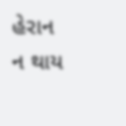હેરાન ન થાય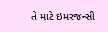તે માટે ઇમરજન્સી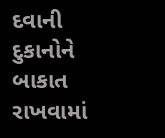દવાની દુકાનોને બાકાત રાખવામાં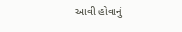આવી હોવાનું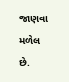જાણવા મળેલ છે.